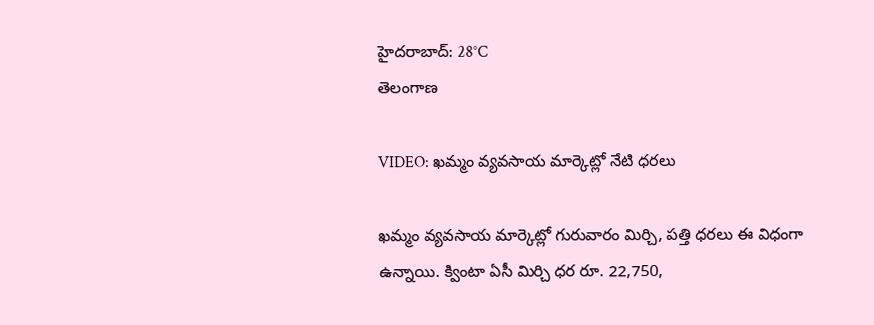హైదరాబాద్: 28°C
తెలంగాణ

VIDEO: ఖమ్మం వ్యవసాయ మార్కెట్లో నేటి ధరలు

ఖమ్మం వ్యవసాయ మార్కెట్లో గురువారం మిర్చి, పత్తి ధరలు ఈ విధంగా ఉన్నాయి. క్వింటా ఏసీ మిర్చి ధర రూ. 22,750,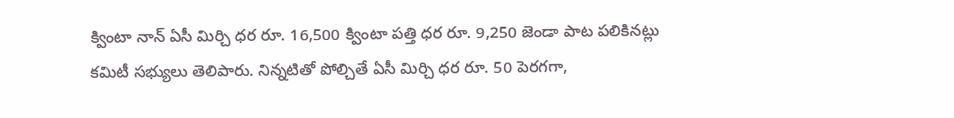క్వింటా నాన్ ఏసీ మిర్చి ధర రూ. 16,500 క్వింటా పత్తి ధర రూ. 9,250 జెండా పాట పలికినట్లు కమిటీ సభ్యులు తెలిపారు. నిన్నటితో పోల్చితే ఏసీ మిర్చి ధర రూ. 50 పెరగగా,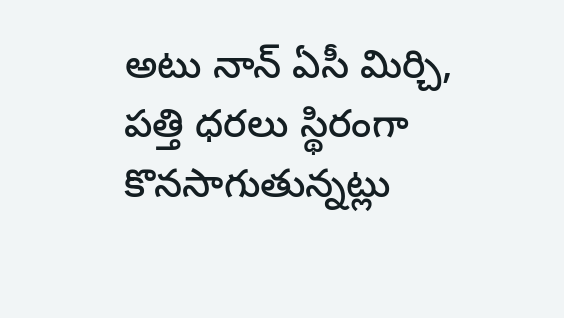అటు నాన్ ఏసీ మిర్చి, పత్తి ధరలు స్థిరంగా కొనసాగుతున్నట్లు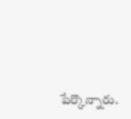పేర్కొన్నారు.